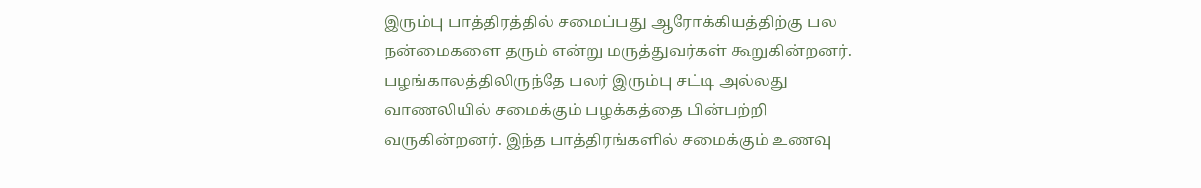இரும்பு பாத்திரத்தில் சமைப்பது ஆரோக்கியத்திற்கு பல நன்மைகளை தரும் என்று மருத்துவர்கள் கூறுகின்றனர். பழங்காலத்திலிருந்தே பலர் இரும்பு சட்டி அல்லது வாணலியில் சமைக்கும் பழக்கத்தை பின்பற்றி வருகின்றனர். இந்த பாத்திரங்களில் சமைக்கும் உணவு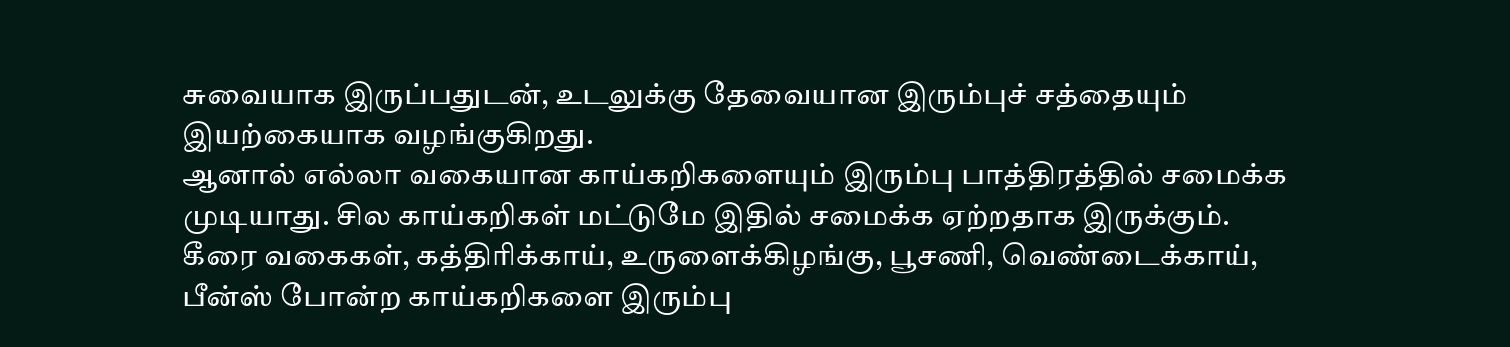சுவையாக இருப்பதுடன், உடலுக்கு தேவையான இரும்புச் சத்தையும் இயற்கையாக வழங்குகிறது.
ஆனால் எல்லா வகையான காய்கறிகளையும் இரும்பு பாத்திரத்தில் சமைக்க முடியாது. சில காய்கறிகள் மட்டுமே இதில் சமைக்க ஏற்றதாக இருக்கும்.
கீரை வகைகள், கத்திரிக்காய், உருளைக்கிழங்கு, பூசணி, வெண்டைக்காய், பீன்ஸ் போன்ற காய்கறிகளை இரும்பு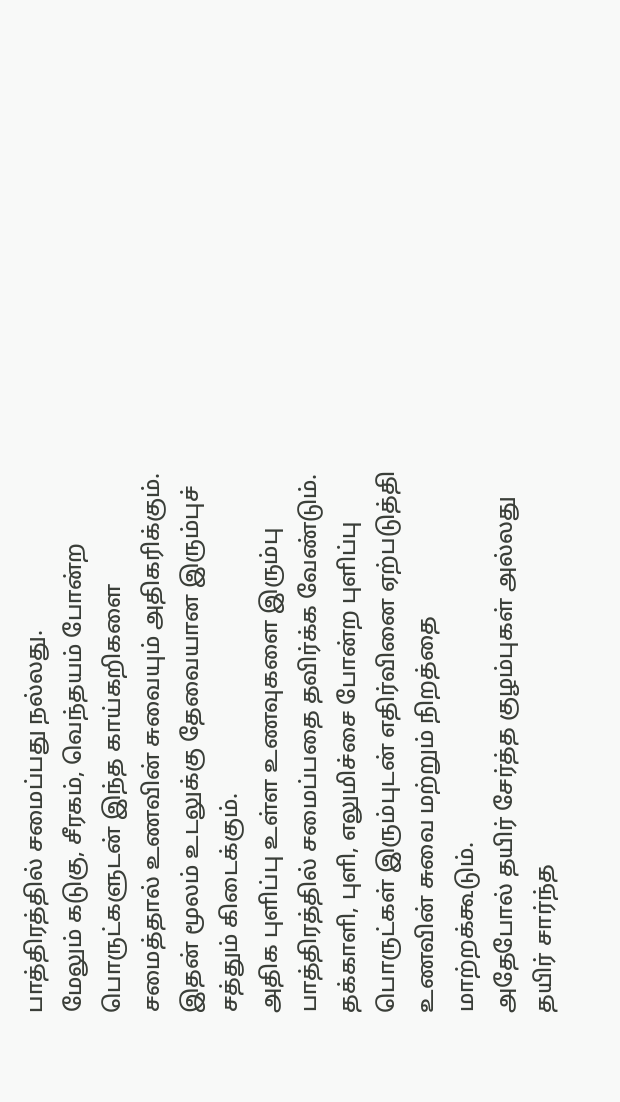பாத்திரத்தில் சமைப்பது நல்லது.
மேலும் கடுகு, சீரகம், வெந்தயம் போன்ற பொருட்களுடன் இந்த காய்கறிகளை சமைத்தால் உணவின் சுவையும் அதிகரிக்கும். இதன் மூலம் உடலுக்கு தேவையான இரும்புச் சத்தும் கிடைக்கும்.
அதிக புளிப்பு உள்ள உணவுகளை இரும்பு பாத்திரத்தில் சமைப்பதை தவிர்க்க வேண்டும். தக்காளி, புளி, எலுமிச்சை போன்ற புளிப்பு பொருட்கள் இரும்புடன் எதிர்வினை ஏற்படுத்தி உணவின் சுவை மற்றும் நிறத்தை மாற்றக்கூடும்.
அதேபோல் தயிர் சேர்த்த குழம்புகள் அல்லது தயிர் சார்ந்த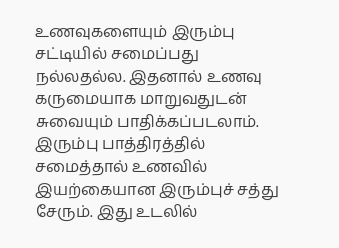உணவுகளையும் இரும்பு சட்டியில் சமைப்பது நல்லதல்ல. இதனால் உணவு கருமையாக மாறுவதுடன் சுவையும் பாதிக்கப்படலாம்.
இரும்பு பாத்திரத்தில் சமைத்தால் உணவில் இயற்கையான இரும்புச் சத்து சேரும். இது உடலில்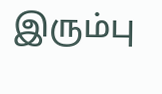இரும்பு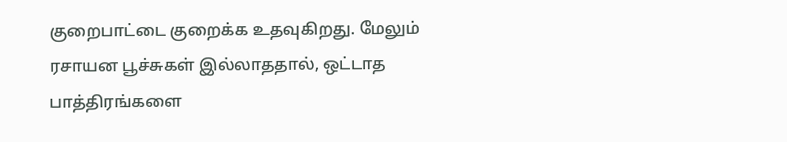குறைபாட்டை குறைக்க உதவுகிறது. மேலும் ரசாயன பூச்சுகள் இல்லாததால், ஒட்டாத பாத்திரங்களை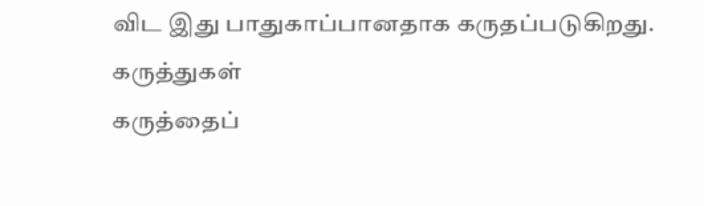விட இது பாதுகாப்பானதாக கருதப்படுகிறது.
கருத்துகள்
கருத்தைப்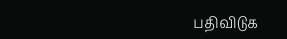பதிவிடுக